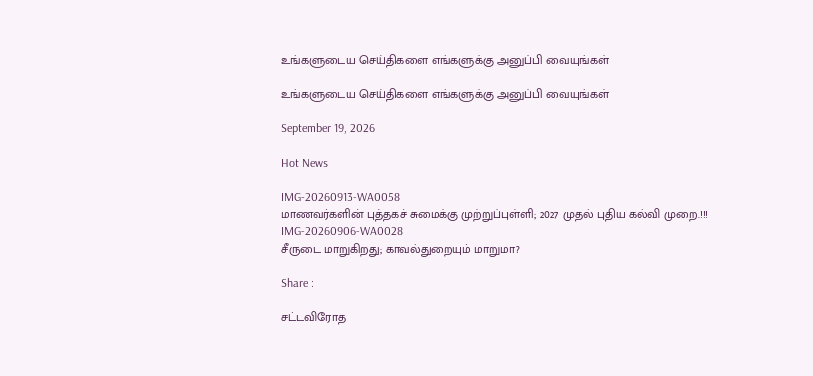உங்களுடைய செய்திகளை எங்களுக்கு அனுப்பி வையுங்கள்

உங்களுடைய செய்திகளை எங்களுக்கு அனுப்பி வையுங்கள்

September 19, 2026

Hot News

IMG-20260913-WA0058
மாணவர்களின் புத்தகச் சுமைக்கு முற்றுப்புள்ளி; 2027 முதல் புதிய கல்வி முறை.!!!
IMG-20260906-WA0028
சீருடை மாறுகிறது; காவல்துறையும் மாறுமா?

Share :

சட்டவிரோத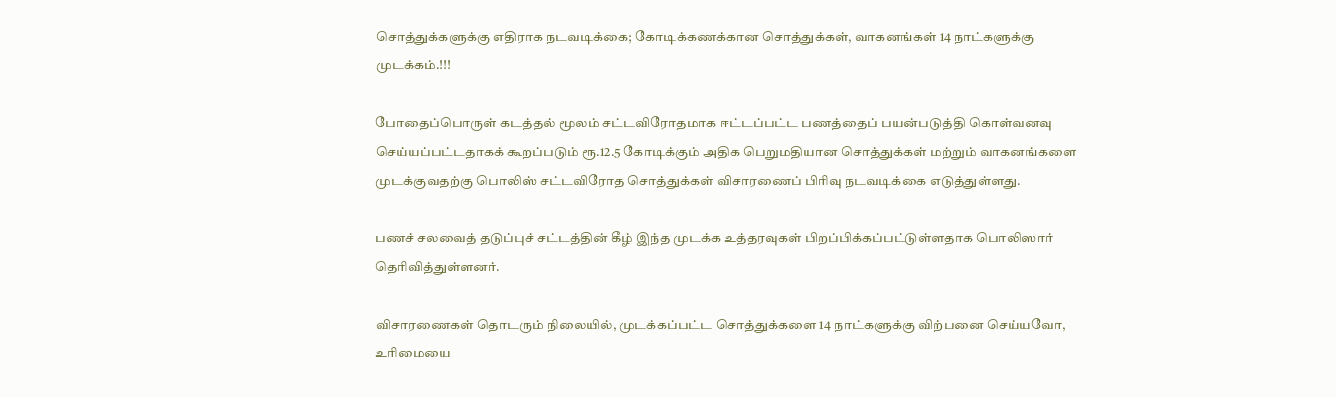சொத்துக்களுக்கு எதிராக நடவடிக்கை; கோடிக்கணக்கான சொத்துக்கள், வாகனங்கள் 14 நாட்களுக்கு முடக்கம்.!!!

போதைப்பொருள் கடத்தல் மூலம் சட்டவிரோதமாக ஈட்டப்பட்ட பணத்தைப் பயன்படுத்தி கொள்வனவு செய்யப்பட்டதாகக் கூறப்படும் ரூ.12.5 கோடிக்கும் அதிக பெறுமதியான சொத்துக்கள் மற்றும் வாகனங்களை முடக்குவதற்கு பொலிஸ் சட்டவிரோத சொத்துக்கள் விசாரணைப் பிரிவு நடவடிக்கை எடுத்துள்ளது.

பணச் சலவைத் தடுப்புச் சட்டத்தின் கீழ் இந்த முடக்க உத்தரவுகள் பிறப்பிக்கப்பட்டுள்ளதாக பொலிஸார் தெரிவித்துள்ளனர்.

விசாரணைகள் தொடரும் நிலையில், முடக்கப்பட்ட சொத்துக்களை 14 நாட்களுக்கு விற்பனை செய்யவோ, உரிமையை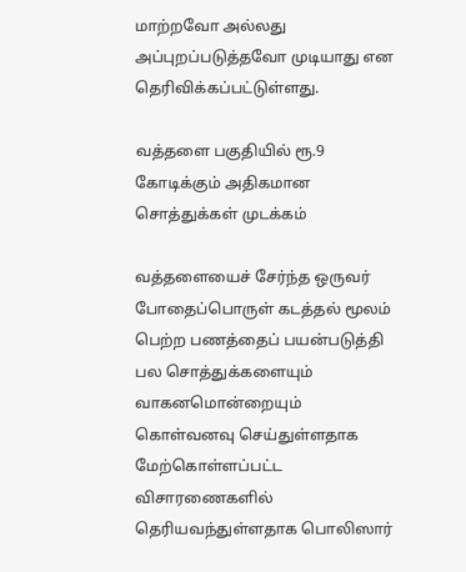மாற்றவோ அல்லது அப்புறப்படுத்தவோ முடியாது என தெரிவிக்கப்பட்டுள்ளது.

வத்தளை பகுதியில் ரூ.9 கோடிக்கும் அதிகமான சொத்துக்கள் முடக்கம்

வத்தளையைச் சேர்ந்த ஒருவர் போதைப்பொருள் கடத்தல் மூலம் பெற்ற பணத்தைப் பயன்படுத்தி பல சொத்துக்களையும் வாகனமொன்றையும் கொள்வனவு செய்துள்ளதாக மேற்கொள்ளப்பட்ட விசாரணைகளில் தெரியவந்துள்ளதாக பொலிஸார்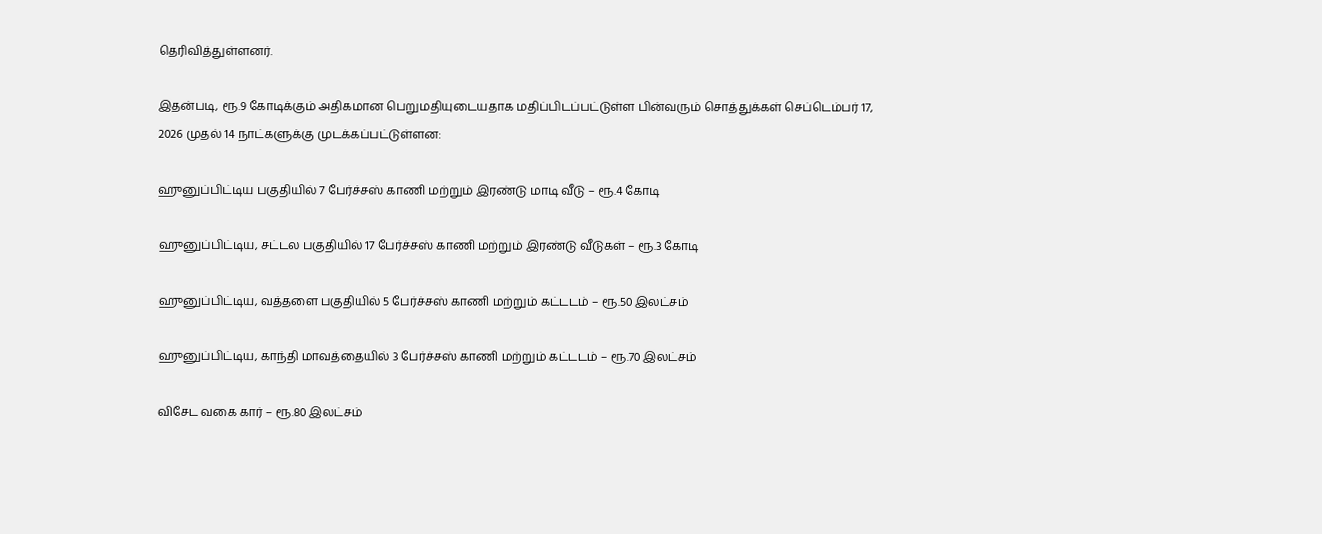தெரிவித்துள்ளனர்.

இதன்படி, ரூ.9 கோடிக்கும் அதிகமான பெறுமதியுடையதாக மதிப்பிடப்பட்டுள்ள பின்வரும் சொத்துக்கள் செப்டெம்பர் 17, 2026 முதல் 14 நாட்களுக்கு முடக்கப்பட்டுள்ளன:

ஹுனுப்பிட்டிய பகுதியில் 7 பேர்ச்சஸ் காணி மற்றும் இரண்டு மாடி வீடு – ரூ.4 கோடி

ஹுனுப்பிட்டிய, சட்டல பகுதியில் 17 பேர்ச்சஸ் காணி மற்றும் இரண்டு வீடுகள் – ரூ.3 கோடி

ஹுனுப்பிட்டிய, வத்தளை பகுதியில் 5 பேர்ச்சஸ் காணி மற்றும் கட்டடம் – ரூ.50 இலட்சம்

ஹுனுப்பிட்டிய, காந்தி மாவத்தையில் 3 பேர்ச்சஸ் காணி மற்றும் கட்டடம் – ரூ.70 இலட்சம்

விசேட வகை கார் – ரூ.80 இலட்சம்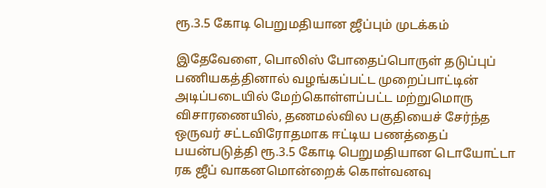ரூ.3.5 கோடி பெறுமதியான ஜீப்பும் முடக்கம்

இதேவேளை, பொலிஸ் போதைப்பொருள் தடுப்புப் பணியகத்தினால் வழங்கப்பட்ட முறைப்பாட்டின் அடிப்படையில் மேற்கொள்ளப்பட்ட மற்றுமொரு விசாரணையில், தணமல்வில பகுதியைச் சேர்ந்த ஒருவர் சட்டவிரோதமாக ஈட்டிய பணத்தைப் பயன்படுத்தி ரூ.3.5 கோடி பெறுமதியான டொயோட்டா ரக ஜீப் வாகனமொன்றைக் கொள்வனவு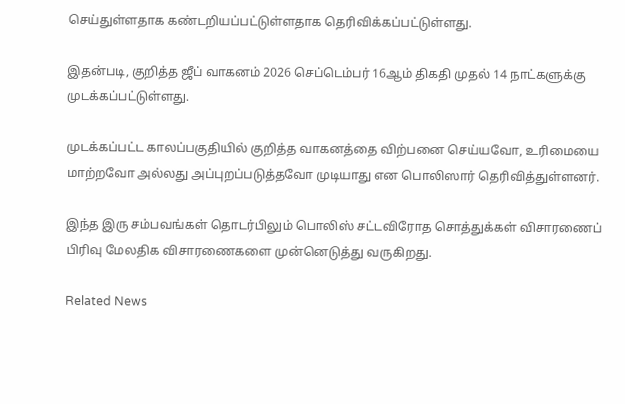செய்துள்ளதாக கண்டறியப்பட்டுள்ளதாக தெரிவிக்கப்பட்டுள்ளது.

இதன்படி, குறித்த ஜீப் வாகனம் 2026 செப்டெம்பர் 16ஆம் திகதி முதல் 14 நாட்களுக்கு முடக்கப்பட்டுள்ளது.

முடக்கப்பட்ட காலப்பகுதியில் குறித்த வாகனத்தை விற்பனை செய்யவோ, உரிமையை மாற்றவோ அல்லது அப்புறப்படுத்தவோ முடியாது என பொலிஸார் தெரிவித்துள்ளனர்.

இந்த இரு சம்பவங்கள் தொடர்பிலும் பொலிஸ் சட்டவிரோத சொத்துக்கள் விசாரணைப் பிரிவு மேலதிக விசாரணைகளை முன்னெடுத்து வருகிறது.

Related News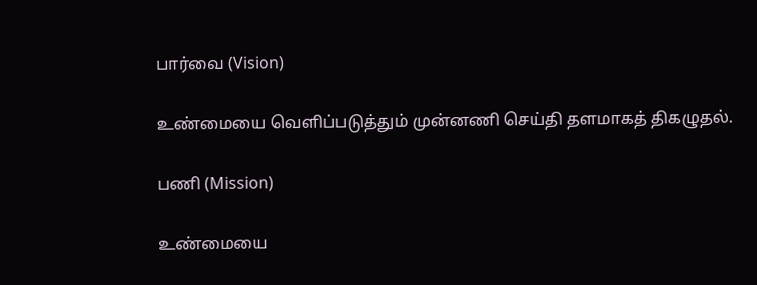பார்வை (Vision)

உண்மையை வெளிப்படுத்தும் முன்னணி செய்தி தளமாகத் திகழுதல்.

பணி (Mission)

உண்மையை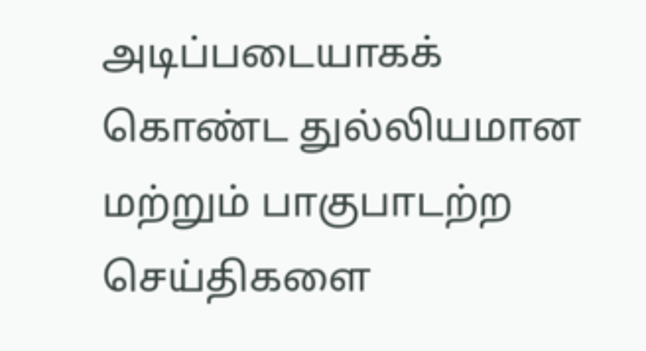அடிப்படையாகக் கொண்ட துல்லியமான மற்றும் பாகுபாடற்ற செய்திகளை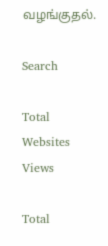வழங்குதல்.

Search

Total Websites Views

Total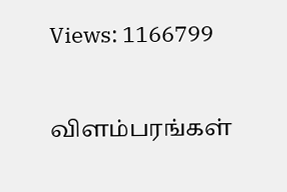Views: 1166799

விளம்பரங்கள்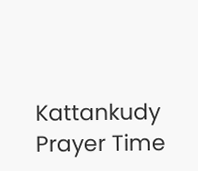Kattankudy Prayer Time